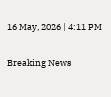16 May, 2026 | 4:11 PM

Breaking News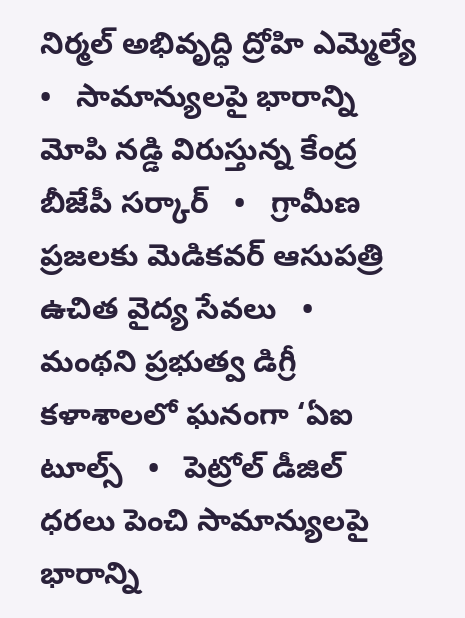నిర్మల్ అభివృద్ధి ద్రోహి ఎమ్మెల్యే   •   సామాన్యులపై భారాన్ని మోపి నడ్డి విరుస్తున్న కేంద్ర బీజేపీ సర్కార్   •   గ్రామీణ ప్రజలకు మెడికవర్ ఆసుపత్రి ఉచిత వైద్య సేవలు   •   మంథని ప్రభుత్వ డిగ్రీ కళాశాలలో ఘనంగా ‘ఏఐ టూల్స్   •   పెట్రోల్ డీజిల్ ధరలు పెంచి సామాన్యులపై భారాన్ని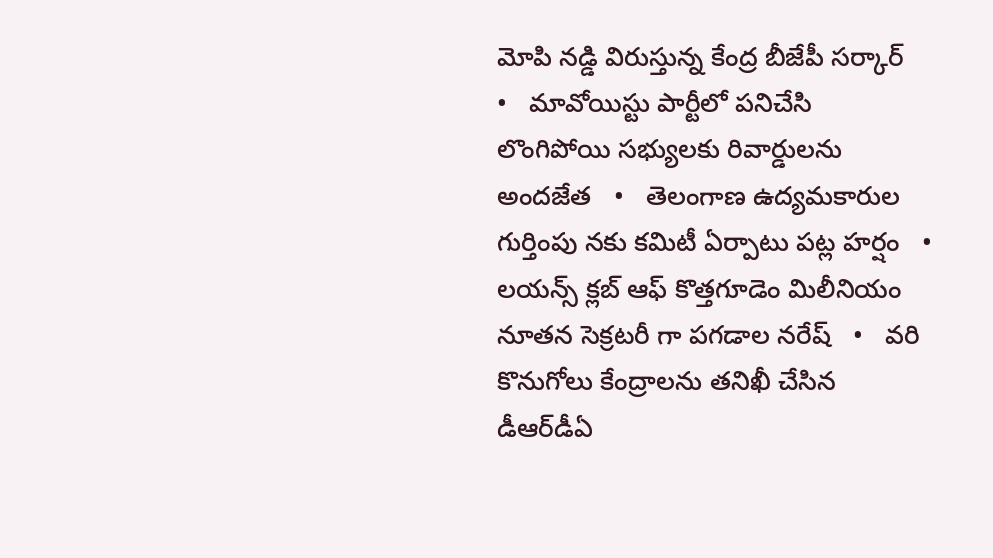మోపి నడ్డి విరుస్తున్న కేంద్ర బీజేపీ సర్కార్   •   మావోయిస్టు పార్టీలో పనిచేసి లొంగిపోయి సభ్యులకు రివార్డులను అందజేత   •   తెలంగాణ ఉద్యమకారుల గుర్తింపు నకు కమిటీ ఏర్పాటు పట్ల హర్షం   •   లయన్స్ క్లబ్ ఆఫ్ కొత్తగూడెం మిలీనియం నూతన సెక్రటరీ గా పగడాల నరేష్   •   వరి కొనుగోలు కేంద్రాలను తనిఖీ చేసిన డీఆర్‌డీఏ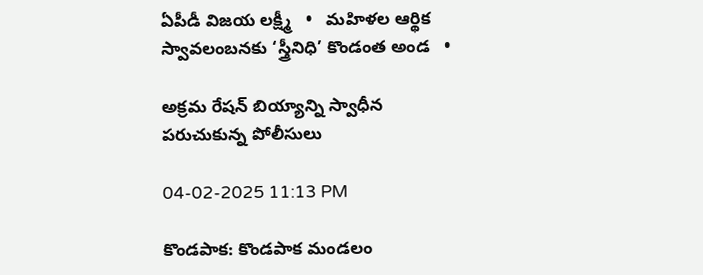ఏపీడీ విజయ లక్ష్మీ   •   మహిళల ఆర్థిక స్వావలంబనకు ‘స్త్రీనిధి’ కొండంత అండ   •

అక్రమ రేషన్ బియ్యాన్ని స్వాధీన పరుచుకున్న పోలీసులు

04-02-2025 11:13 PM

కొండపాక: కొండపాక మండలం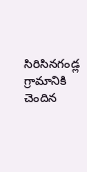సిరిసినగండ్ల గ్రామానికి చెందిన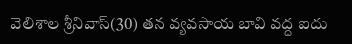వెలిశాల శ్రీనివాస్(30) తన వ్యవసాయ బావి వద్ద ఐదు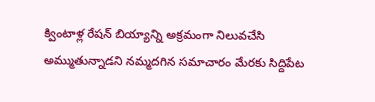క్వింటాళ్ల రేషన్ బియ్యాన్ని అక్రమంగా నిలువచేసి అమ్ముతున్నాడని నమ్మదగిన సమాచారం మేరకు సిద్దిపేట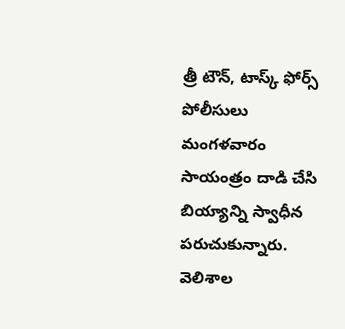త్రీ టౌన్, టాస్క్ ఫోర్స్ పోలీసులు మంగళవారం సాయంత్రం దాడి చేసి బియ్యాన్ని స్వాధీన పరుచుకున్నారు. వెలిశాల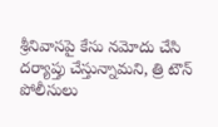శ్రీనివాసపై కేసు నమోదు చేసి దర్యాప్తు చేస్తున్నామని, త్రి టౌన్ పోలీసులు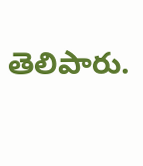తెలిపారు.